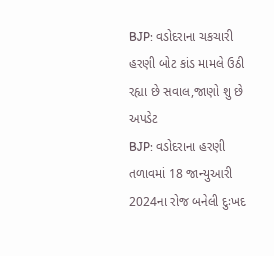BJP: વડોદરાના ચકચારી હરણી બોટ કાંડ મામલે ઉઠી રહ્યા છે સવાલ,જાણો શુ છે અપડેટ
BJP: વડોદરાના હરણી તળાવમાં 18 જાન્યુઆરી 2024ના રોજ બનેલી દુઃખદ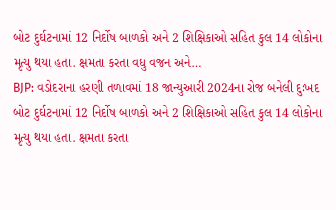બોટ દુર્ઘટનામાં 12 નિર્દોષ બાળકો અને 2 શિક્ષિકાઓ સહિત કુલ 14 લોકોના મૃત્યુ થયા હતા. ક્ષમતા કરતા વધુ વજન અને…
BJP: વડોદરાના હરણી તળાવમાં 18 જાન્યુઆરી 2024ના રોજ બનેલી દુઃખદ બોટ દુર્ઘટનામાં 12 નિર્દોષ બાળકો અને 2 શિક્ષિકાઓ સહિત કુલ 14 લોકોના મૃત્યુ થયા હતા. ક્ષમતા કરતા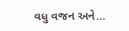વધુ વજન અને…